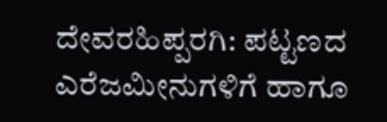ದೇವರಹಿಪ್ಪರಗಿ: ಪಟ್ಟಣದ ಎರೆಜಮೀನುಗಳಿಗೆ ಹಾಗೂ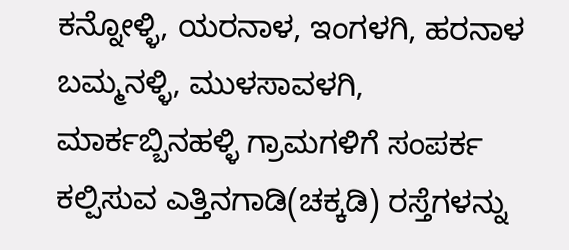ಕನ್ನೋಳ್ಳಿ, ಯರನಾಳ, ಇಂಗಳಗಿ, ಹರನಾಳ ಬಮ್ಮನಳ್ಳಿ, ಮುಳಸಾವಳಗಿ, ಮಾರ್ಕಬ್ಬಿನಹಳ್ಳಿ ಗ್ರಾಮಗಳಿಗೆ ಸಂಪರ್ಕ ಕಲ್ಪಿಸುವ ಎತ್ತಿನಗಾಡಿ(ಚಕ್ಕಡಿ) ರಸ್ತೆಗಳನ್ನು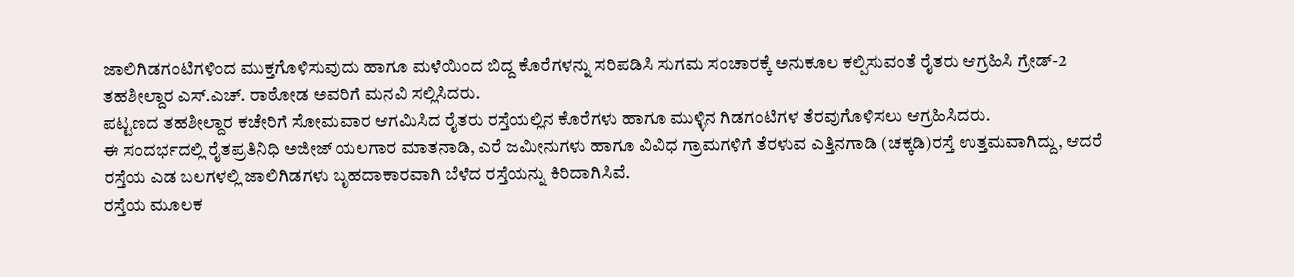ಜಾಲಿಗಿಡಗಂಟಿಗಳಿಂದ ಮುಕ್ತಗೊಳಿಸುವುದು ಹಾಗೂ ಮಳೆಯಿಂದ ಬಿದ್ದ ಕೊರೆಗಳನ್ನು ಸರಿಪಡಿಸಿ ಸುಗಮ ಸಂಚಾರಕ್ಕೆ ಅನುಕೂಲ ಕಲ್ಪಿಸುವಂತೆ ರೈತರು ಆಗ್ರಹಿಸಿ ಗ್ರೇಡ್-2 ತಹಶೀಲ್ದಾರ ಎಸ್.ಎಚ್. ರಾಠೋಡ ಅವರಿಗೆ ಮನವಿ ಸಲ್ಲಿಸಿದರು.
ಪಟ್ಟಣದ ತಹಶೀಲ್ದಾರ ಕಚೇರಿಗೆ ಸೋಮವಾರ ಆಗಮಿಸಿದ ರೈತರು ರಸ್ತೆಯಲ್ಲಿನ ಕೊರೆಗಳು ಹಾಗೂ ಮುಳ್ಳಿನ ಗಿಡಗಂಟಿಗಳ ತೆರವುಗೊಳಿಸಲು ಆಗ್ರಹಿಸಿದರು.
ಈ ಸಂದರ್ಭದಲ್ಲಿ ರೈತಪ್ರತಿನಿಧಿ ಅಜೀಜ್ ಯಲಗಾರ ಮಾತನಾಡಿ, ಎರೆ ಜಮೀನುಗಳು ಹಾಗೂ ವಿವಿಧ ಗ್ರಾಮಗಳಿಗೆ ತೆರಳುವ ಎತ್ತಿನಗಾಡಿ (ಚಕ್ಕಡಿ)ರಸ್ತೆ ಉತ್ತಮವಾಗಿದ್ದು, ಆದರೆ ರಸ್ತೆಯ ಎಡ ಬಲಗಳಲ್ಲಿ ಜಾಲಿಗಿಡಗಳು ಬೃಹದಾಕಾರವಾಗಿ ಬೆಳೆದ ರಸ್ತೆಯನ್ನು ಕಿರಿದಾಗಿಸಿವೆ.
ರಸ್ತೆಯ ಮೂಲಕ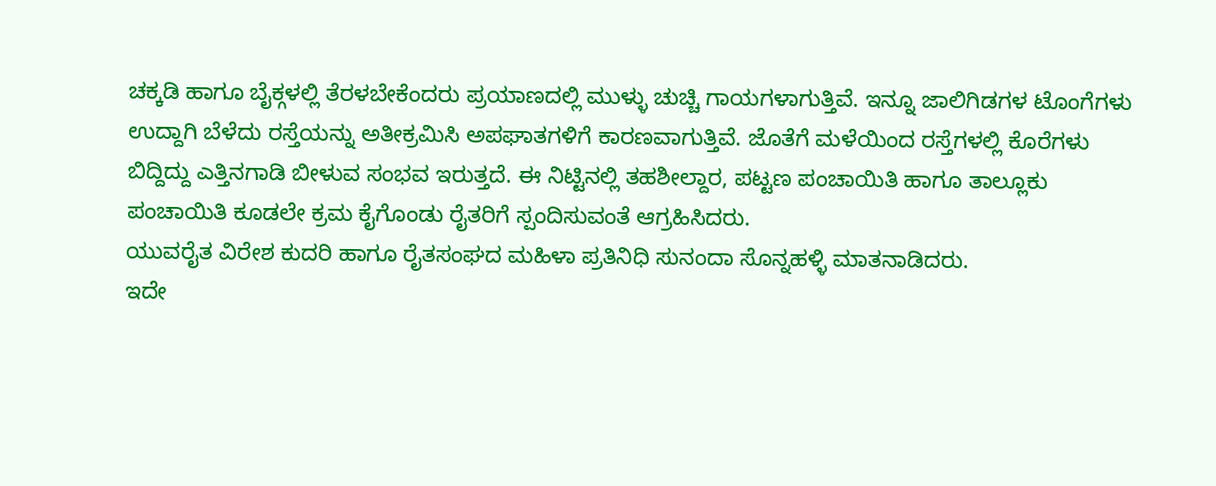ಚಕ್ಕಡಿ ಹಾಗೂ ಬೈಕ್ಗಳಲ್ಲಿ ತೆರಳಬೇಕೆಂದರು ಪ್ರಯಾಣದಲ್ಲಿ ಮುಳ್ಳು ಚುಚ್ಚಿ ಗಾಯಗಳಾಗುತ್ತಿವೆ. ಇನ್ನೂ ಜಾಲಿಗಿಡಗಳ ಟೊಂಗೆಗಳು ಉದ್ದಾಗಿ ಬೆಳೆದು ರಸ್ತೆಯನ್ನು ಅತೀಕ್ರಮಿಸಿ ಅಪಘಾತಗಳಿಗೆ ಕಾರಣವಾಗುತ್ತಿವೆ. ಜೊತೆಗೆ ಮಳೆಯಿಂದ ರಸ್ತೆಗಳಲ್ಲಿ ಕೊರೆಗಳು ಬಿದ್ದಿದ್ದು ಎತ್ತಿನಗಾಡಿ ಬೀಳುವ ಸಂಭವ ಇರುತ್ತದೆ. ಈ ನಿಟ್ಟಿನಲ್ಲಿ ತಹಶೀಲ್ದಾರ, ಪಟ್ಟಣ ಪಂಚಾಯಿತಿ ಹಾಗೂ ತಾಲ್ಲೂಕು ಪಂಚಾಯಿತಿ ಕೂಡಲೇ ಕ್ರಮ ಕೈಗೊಂಡು ರೈತರಿಗೆ ಸ್ಪಂದಿಸುವಂತೆ ಆಗ್ರಹಿಸಿದರು.
ಯುವರೈತ ವಿರೇಶ ಕುದರಿ ಹಾಗೂ ರೈತಸಂಘದ ಮಹಿಳಾ ಪ್ರತಿನಿಧಿ ಸುನಂದಾ ಸೊನ್ನಹಳ್ಳಿ ಮಾತನಾಡಿದರು.
ಇದೇ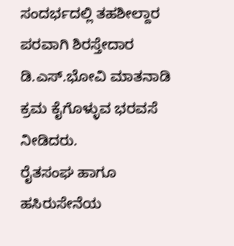ಸಂದರ್ಭದಲ್ಲಿ ತಹಶೀಲ್ದಾರ ಪರವಾಗಿ ಶಿರಸ್ತೇದಾರ ಡಿ.ಎಸ್.ಭೋವಿ ಮಾತನಾಡಿ ಕ್ರಮ ಕೈಗೊಳ್ಳುವ ಭರವಸೆ ನೀಡಿದರು.
ರೈತಸಂಘ ಹಾಗೂ ಹಸಿರುಸೇನೆಯ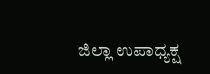ಜಿಲ್ಲಾ ಉಪಾಧ್ಯಕ್ಷ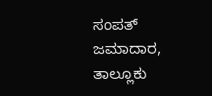ಸಂಪತ್ ಜಮಾದಾರ, ತಾಲ್ಲೂಕು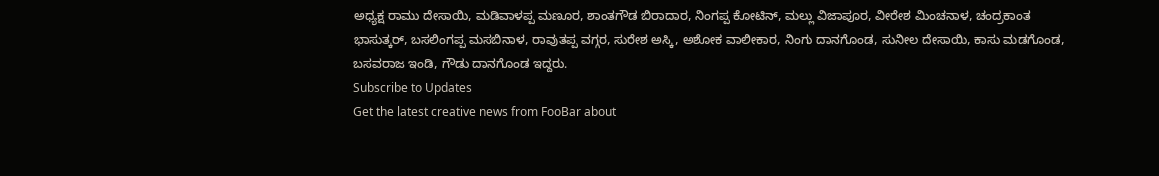ಅಧ್ಯಕ್ಷ ರಾಮು ದೇಸಾಯಿ, ಮಡಿವಾಳಪ್ಪ ಮಣೂರ, ಶಾಂತಗೌಡ ಬಿರಾದಾರ, ನಿಂಗಪ್ಪ ಕೋಟಿನ್, ಮಲ್ಲು ವಿಜಾಪೂರ, ವೀರೇಶ ಮಿಂಚನಾಳ, ಚಂದ್ರಕಾಂತ ಭಾಸುತ್ಕರ್, ಬಸಲಿಂಗಪ್ಪ ಮಸಬಿನಾಳ, ರಾವುತಪ್ಪ ವಗ್ಗರ, ಸುರೇಶ ಅಸ್ಕಿ, ಅಶೋಕ ವಾಲೀಕಾರ, ನಿಂಗು ದಾನಗೊಂಡ, ಸುನೀಲ ದೇಸಾಯಿ, ಕಾಸು ಮಡಗೊಂಡ, ಬಸವರಾಜ ಇಂಡಿ, ಗೌಡು ದಾನಗೊಂಡ ಇದ್ದರು.
Subscribe to Updates
Get the latest creative news from FooBar about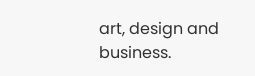art, design and business.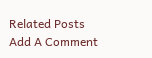Related Posts
Add A Comment